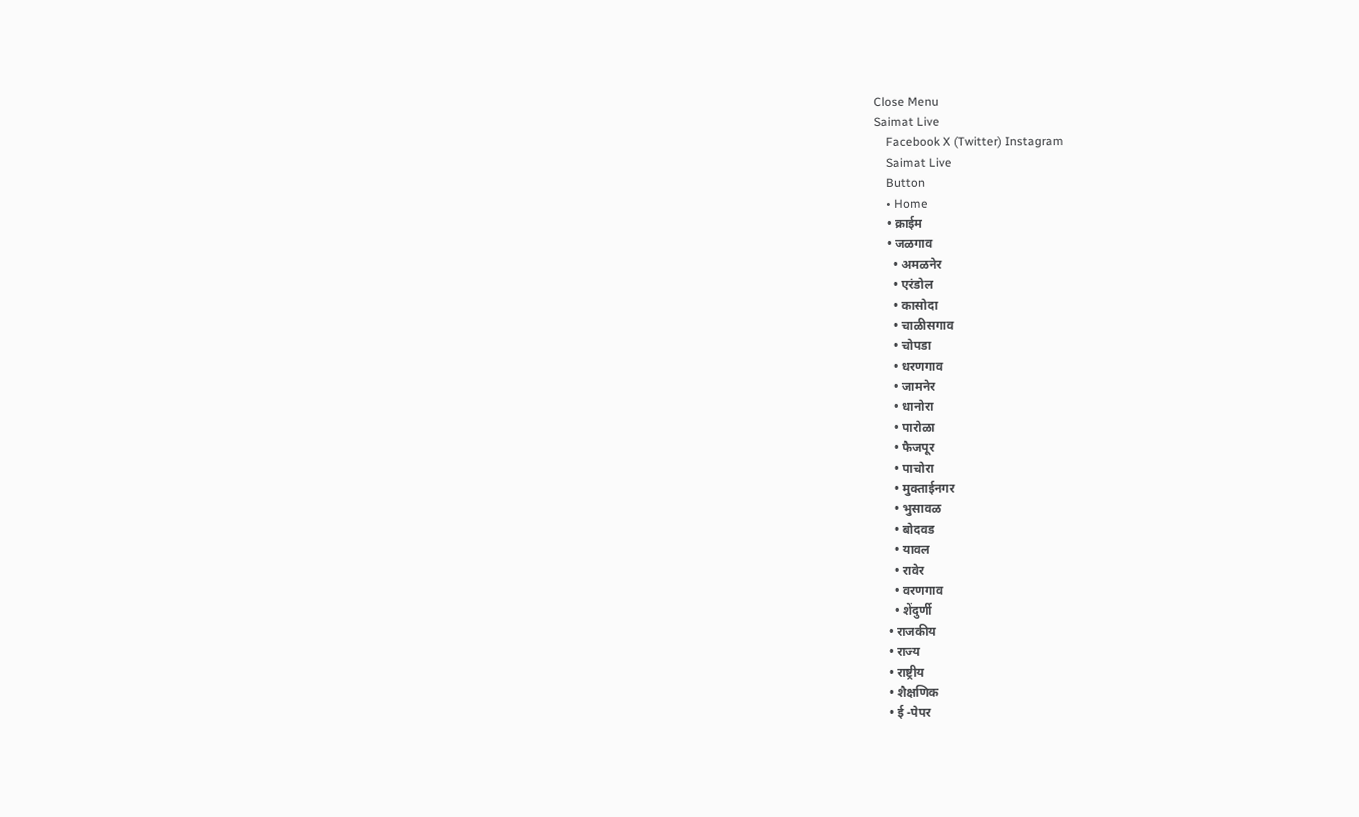Close Menu
Saimat Live
    Facebook X (Twitter) Instagram
    Saimat Live
    Button
    • Home
    • क्राईम
    • जळगाव
      • अमळनेर
      • एरंडोल
      • कासोदा
      • चाळीसगाव
      • चोपडा
      • धरणगाव
      • जामनेर
      • धानोरा
      • पारोळा
      • फैजपूर
      • पाचोरा
      • मुक्ताईनगर
      • भुसावळ
      • बोदवड
      • यावल
      • रावेर
      • वरणगाव
      • शेंदुर्णी
    • राजकीय
    • राज्य
    • राष्ट्रीय
    • शैक्षणिक
    • ई -पेपर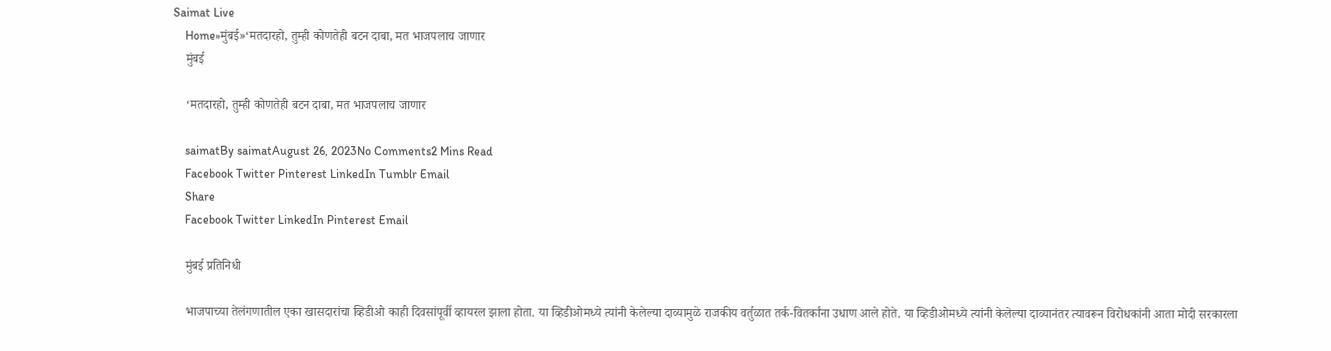Saimat Live
    Home»मुंबई»‘मतदारहो, तुम्ही कोणतेही बटन दाबा, मत भाजपलाच जाणार
    मुंबई

    ‘मतदारहो, तुम्ही कोणतेही बटन दाबा, मत भाजपलाच जाणार

    saimatBy saimatAugust 26, 2023No Comments2 Mins Read
    Facebook Twitter Pinterest LinkedIn Tumblr Email
    Share
    Facebook Twitter LinkedIn Pinterest Email

    मुंबई प्रतिनिधी

    भाजपाच्या तेलंगणातील एका खासदारांचा व्हिडीओ काही दिवसांपूर्वी व्हायरल झाला होता. या व्हिडीओमध्ये त्यांनी केलेल्या दाव्यामुळे राजकीय वर्तुळात तर्क-वितर्कांना उधाण आले होते. या व्हिडीओमध्ये त्यांनी केलेल्या दाव्यानंतर त्यावरून विरोधकांनी आता मोदी सरकारला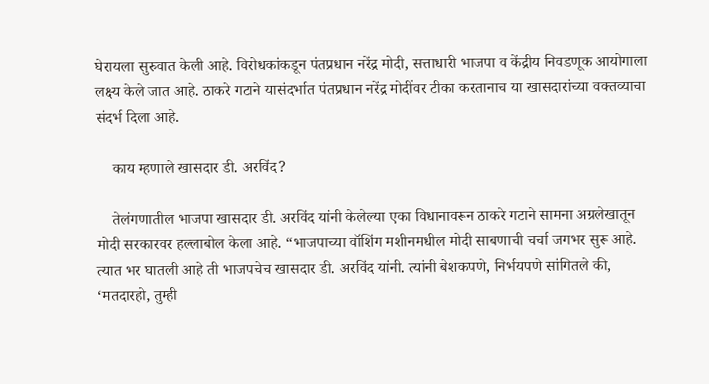घेरायला सुरुवात केली आहे. विरोधकांकडून पंतप्रधान नरेंद्र मोदी, सत्ताधारी भाजपा व केंद्रीय निवडणूक आयोगाला लक्ष्य केले जात आहे. ठाकरे गटाने यासंदर्भात पंतप्रधान नरेंद्र मोदींवर टीका करतानाच या खासदारांच्या वक्तव्याचा संदर्भ दिला आहे.

    काय म्हणाले खासदार डी. अरविंद?

    तेलंगणातील भाजपा खासदार डी. अरविंद यांनी केलेल्या एका विधानावरून ठाकरे गटाने सामना अग्रलेखातून मोदी सरकारवर हल्लाबोल केला आहे. “भाजपाच्या वॉशिंग मशीनमधील मोदी साबणाची चर्चा जगभर सुरू आहे. त्यात भर घातली आहे ती भाजपचेच खासदार डी. अरविंद यांनी. त्यांनी बेशकपणे, निर्भयपणे सांगितले की, ‘मतदारहो, तुम्ही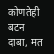कोणतेही बटन दाबा, मत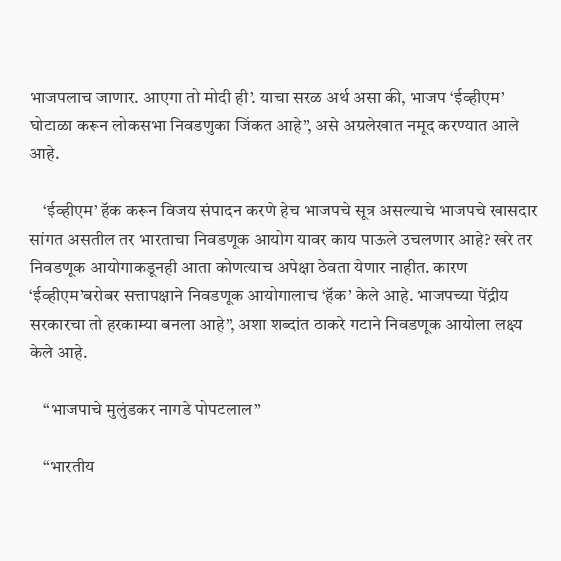भाजपलाच जाणार. आएगा तो मोदी ही’. याचा सरळ अर्थ असा की, भाजप ‘ईव्हीएम’ घोटाळा करून लोकसभा निवडणुका जिंकत आहे”, असे अग्रलेखात नमूद करण्यात आले आहे.

    ‘ईव्हीएम’ हॅक करून विजय संपादन करणे हेच भाजपचे सूत्र असल्याचे भाजपचे खासदार सांगत असतील तर भारताचा निवडणूक आयोग यावर काय पाऊले उचलणार आहे? खरे तर निवडणूक आयोगाकडूनही आता कोणत्याच अपेक्षा ठेवता येणार नाहीत. कारण ‘ईव्हीएम’बरोबर सत्तापक्षाने निवडणूक आयोगालाच ‘हॅक’ केले आहे. भाजपच्या पेंद्रीय सरकारचा तो हरकाम्या बनला आहे”, अशा शब्दांत ठाकरे गटाने निवडणूक आयोला लक्ष्य केले आहे.

    “भाजपाचे मुलुंडकर नागडे पोपटलाल”

    “भारतीय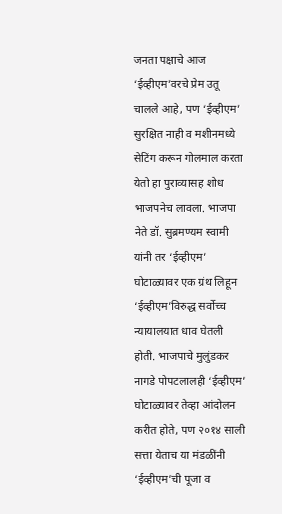जनता पक्षाचे आज ‘ईव्हीएम’वरचे प्रेम उतू चालले आहे, पण ‘ईव्हीएम’ सुरक्षित नाही व मशीनमध्ये सेटिंग करून गोलमाल करता येतो हा पुराव्यासह शोध भाजपनेच लावला. भाजपा नेते डॉ. सुब्रमण्यम स्वामी यांनी तर ‘ईव्हीएम’ घोटाळ्यावर एक ग्रंथ लिहून ‘ईव्हीएम’विरुद्ध सर्वोच्च न्यायालयात धाव घेतली होती. भाजपाचे मुलुंडकर नागडे पोपटलालही ‘ईव्हीएम’ घोटाळ्यावर तेव्हा आंदोलन करीत होते, पण २०१४ साली सत्ता येताच या मंडळींनी ‘ईव्हीएम’ची पूजा व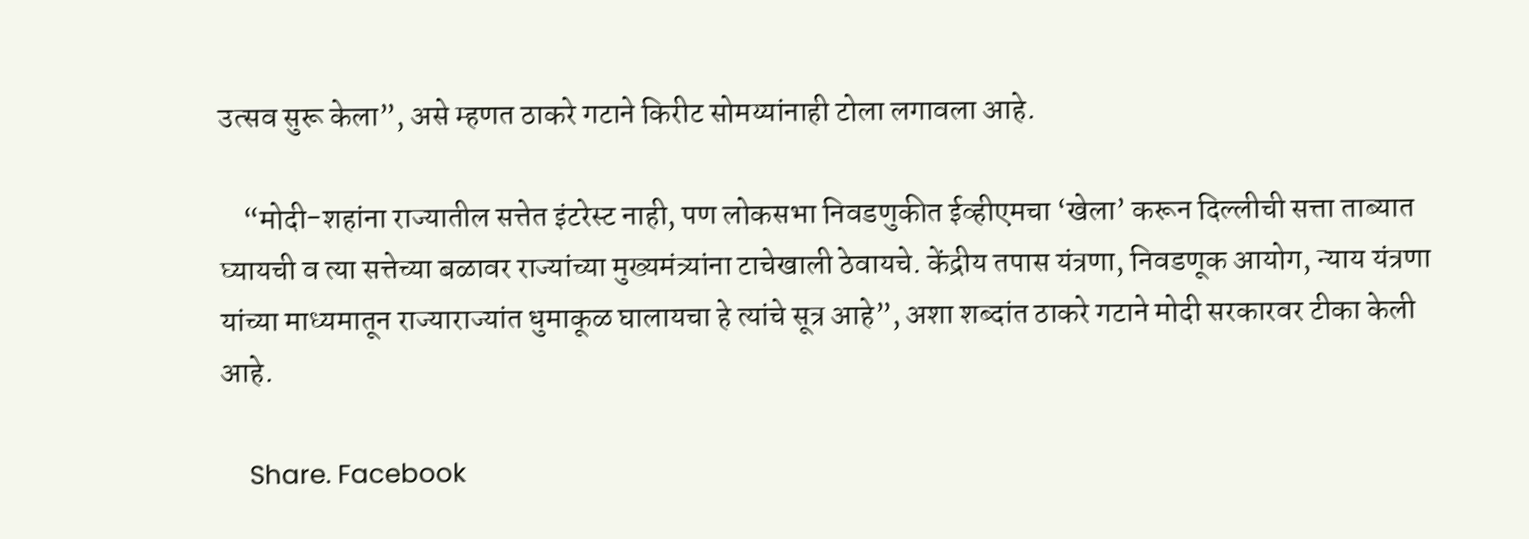उत्सव सुरू केला”, असे म्हणत ठाकरे गटाने किरीट सोमय्यांनाही टोला लगावला आहे.

    “मोदी-शहांना राज्यातील सत्तेत इंटरेस्ट नाही, पण लोकसभा निवडणुकीत ईव्हीएमचा ‘खेला’ करून दिल्लीची सत्ता ताब्यात घ्यायची व त्या सत्तेच्या बळावर राज्यांच्या मुख्यमंत्र्यांना टाचेखाली ठेवायचे. केंद्रीय तपास यंत्रणा, निवडणूक आयोग, न्याय यंत्रणा यांच्या माध्यमातून राज्याराज्यांत धुमाकूळ घालायचा हे त्यांचे सूत्र आहे”, अशा शब्दांत ठाकरे गटाने मोदी सरकारवर टीका केली आहे.

    Share. Facebook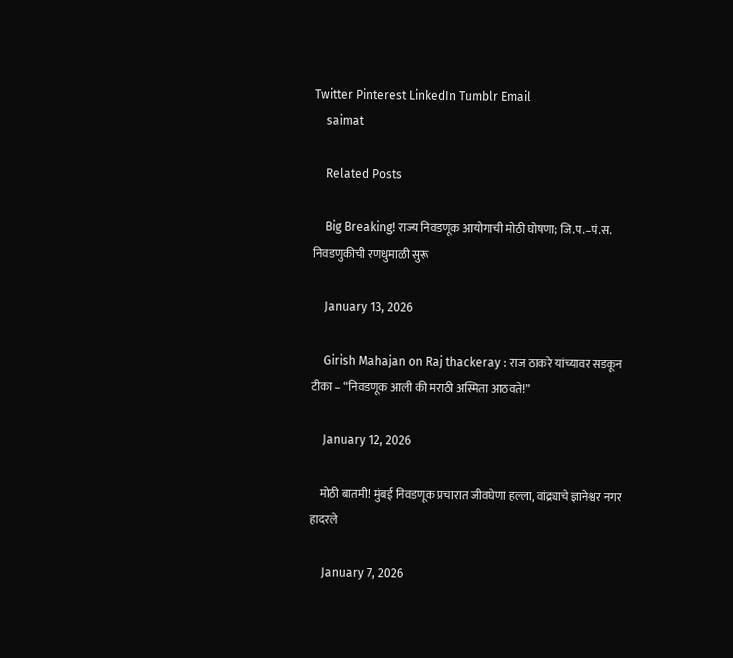Twitter Pinterest LinkedIn Tumblr Email
    saimat

    Related Posts

    Big Breaking! राज्य निवडणूक आयोगाची मोठी घोषणा; जि.प.–पं.स. निवडणुकीची रणधुमाळी सुरू

    January 13, 2026

    Girish Mahajan on Raj thackeray : राज ठाकरे यांच्यावर सडकून टीका – “निवडणूक आली की मराठी अस्मिता आठवते!”

    January 12, 2026

    मोठी बातमी! मुंबई निवडणूक प्रचारात जीवघेणा हल्ला, वांद्र्याचे ज्ञानेश्वर नगर हादरले

    January 7, 2026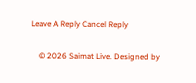Leave A Reply Cancel Reply

    © 2026 Saimat Live. Designed by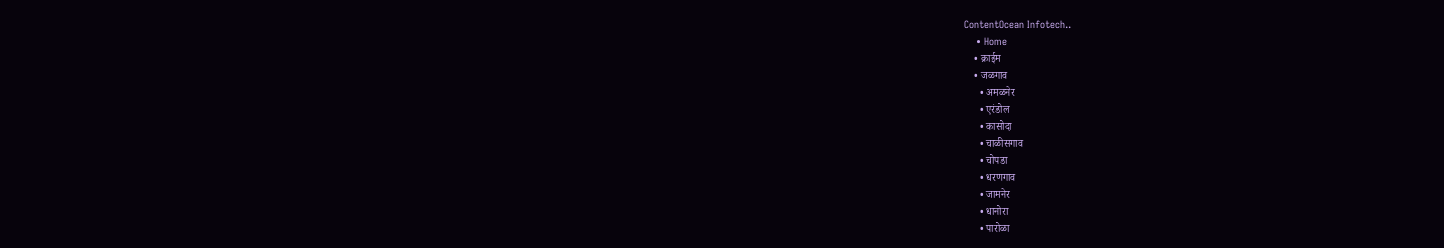ContentOcean Infotech..
    • Home
    • क्राईम
    • जळगाव
      • अमळनेर
      • एरंडोल
      • कासोदा
      • चाळीसगाव
      • चोपडा
      • धरणगाव
      • जामनेर
      • धानोरा
      • पारोळा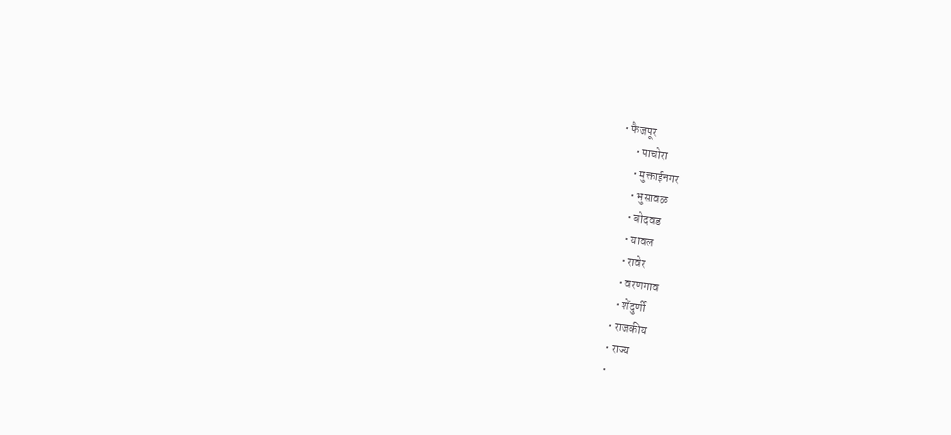• फैजपूर
      • पाचोरा
      • मुक्ताईनगर
      • भुसावळ
      • बोदवड
      • यावल
      • रावेर
      • वरणगाव
      • शेंदुर्णी
    • राजकीय
    • राज्य
    •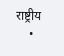राष्ट्रीय
    •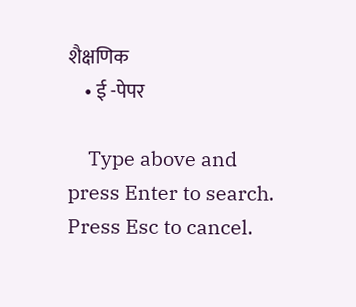शैक्षणिक
    • ई -पेपर

    Type above and press Enter to search. Press Esc to cancel.